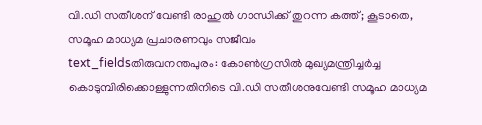വി.ഡി സതീശന് വേണ്ടി രാഹുൽ ഗാന്ധിക്ക് തുറന്ന കത്ത്; കൂടാതെ, സമൂഹ മാധ്യമ പ്രചാരണവും സജീവം
text_fieldsതിരുവനന്തപുരം: കോൺഗ്രസിൽ മുഖ്യമന്ത്രിച്ചർച്ച കൊടുമ്പിരിക്കൊള്ളുന്നതിനിടെ വി.ഡി സതീശനുവേണ്ടി സമൂഹ മാധ്യമ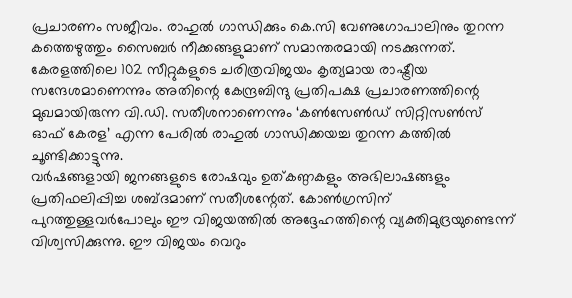പ്രചാരണം സജീവം. രാഹുൽ ഗാന്ധിക്കും കെ.സി വേണുഗോപാലിനും തുറന്ന കത്തെഴുത്തും സൈബർ നീക്കങ്ങളുമാണ് സമാന്തരമായി നടക്കുന്നത്. കേരളത്തിലെ 102 സീറ്റുകളുടെ ചരിത്രവിജയം കൃത്യമായ രാഷ്ട്രീയ സന്ദേശമാണെന്നും അതിന്റെ കേന്ദ്രബിന്ദു പ്രതിപക്ഷ പ്രചാരണത്തിന്റെ മുഖമായിരുന്ന വി.ഡി. സതീശനാണെന്നും ‘കൺസേൺഡ് സിറ്റിസൺസ് ഓഫ് കേരള’ എന്ന പേരിൽ രാഹുൽ ഗാന്ധിക്കയച്ച തുറന്ന കത്തിൽ ചൂണ്ടിക്കാട്ടുന്നു.
വർഷങ്ങളായി ജനങ്ങളുടെ രോഷവും ഉത്കണ്ഠകളും അഭിലാഷങ്ങളും പ്രതിഫലിപ്പിച്ച ശബ്ദമാണ് സതീശന്റേത്. കോൺഗ്രസിന് പുറത്തുള്ളവർപോലും ഈ വിജയത്തിൽ അദ്ദേഹത്തിന്റെ വ്യക്തിമുദ്രയുണ്ടെന്ന് വിശ്വസിക്കുന്നു. ഈ വിജയം വെറും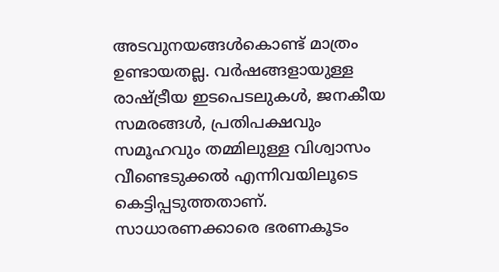അടവുനയങ്ങൾകൊണ്ട് മാത്രം ഉണ്ടായതല്ല. വർഷങ്ങളായുള്ള രാഷ്ട്രീയ ഇടപെടലുകൾ, ജനകീയ സമരങ്ങൾ, പ്രതിപക്ഷവും സമൂഹവും തമ്മിലുള്ള വിശ്വാസം വീണ്ടെടുക്കൽ എന്നിവയിലൂടെ കെട്ടിപ്പടുത്തതാണ്. സാധാരണക്കാരെ ഭരണകൂടം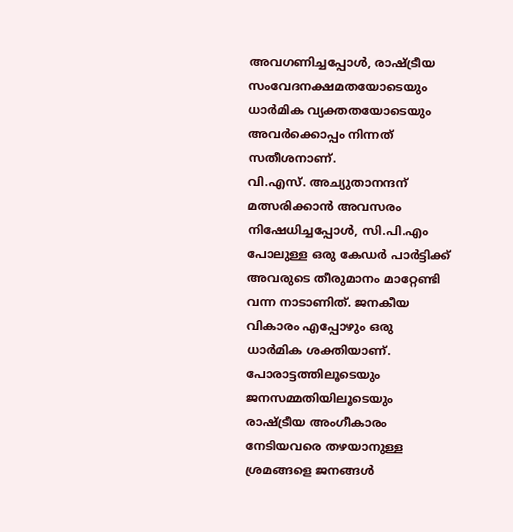അവഗണിച്ചപ്പോൾ, രാഷ്ട്രീയ സംവേദനക്ഷമതയോടെയും ധാർമിക വ്യക്തതയോടെയും അവർക്കൊപ്പം നിന്നത് സതീശനാണ്.
വി.എസ്. അച്യുതാനന്ദന് മത്സരിക്കാൻ അവസരം നിഷേധിച്ചപ്പോൾ, സി.പി.എം പോലുള്ള ഒരു കേഡർ പാർട്ടിക്ക് അവരുടെ തീരുമാനം മാറ്റേണ്ടി വന്ന നാടാണിത്. ജനകീയ വികാരം എപ്പോഴും ഒരു ധാർമിക ശക്തിയാണ്. പോരാട്ടത്തിലൂടെയും ജനസമ്മതിയിലൂടെയും രാഷ്ട്രീയ അംഗീകാരം നേടിയവരെ തഴയാനുള്ള ശ്രമങ്ങളെ ജനങ്ങൾ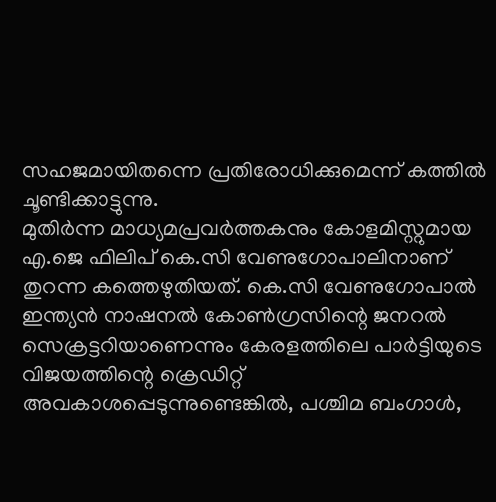സഹജമായിതന്നെ പ്രതിരോധിക്കുമെന്ന് കത്തിൽ ചൂണ്ടിക്കാട്ടുന്നു.
മുതിർന്ന മാധ്യമപ്രവർത്തകനും കോളമിസ്റ്റുമായ എ.ജെ ഫിലിപ് കെ.സി വേണുഗോപാലിനാണ് തുറന്ന കത്തെഴുതിയത്. കെ.സി വേണുഗോപാൽ ഇന്ത്യൻ നാഷനൽ കോൺഗ്രസിന്റെ ജനറൽ സെക്രട്ടറിയാണെന്നും കേരളത്തിലെ പാർട്ടിയുടെ വിജയത്തിന്റെ ക്രെഡിറ്റ് അവകാശപ്പെടുന്നുണ്ടെങ്കിൽ, പശ്ചിമ ബംഗാൾ,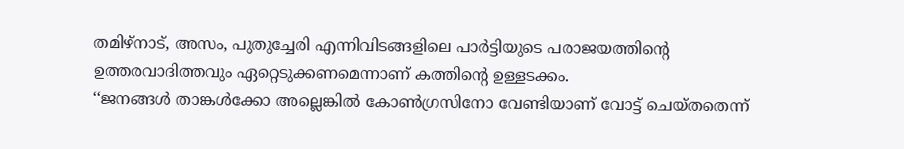തമിഴ്നാട്, അസം, പുതുച്ചേരി എന്നിവിടങ്ങളിലെ പാർട്ടിയുടെ പരാജയത്തിന്റെ ഉത്തരവാദിത്തവും ഏറ്റെടുക്കണമെന്നാണ് കത്തിന്റെ ഉള്ളടക്കം.
‘‘ജനങ്ങൾ താങ്കൾക്കോ അല്ലെങ്കിൽ കോൺഗ്രസിനോ വേണ്ടിയാണ് വോട്ട് ചെയ്തതെന്ന്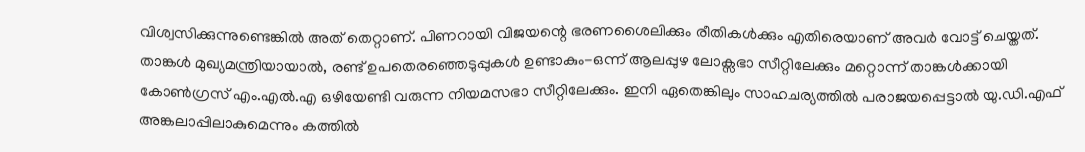വിശ്വസിക്കുന്നുണ്ടെങ്കിൽ അത് തെറ്റാണ്. പിണറായി വിജയന്റെ ഭരണശൈലിക്കും രീതികൾക്കും എതിരെയാണ് അവർ വോട്ട് ചെയ്തത്. താങ്കൾ മുഖ്യമന്ത്രിയായാൽ, രണ്ട് ഉപതെരഞ്ഞെടുപ്പുകൾ ഉണ്ടാകും-ഒന്ന് ആലപ്പുഴ ലോക്സഭാ സീറ്റിലേക്കും മറ്റൊന്ന് താങ്കൾക്കായി കോൺഗ്രസ് എം.എൽ.എ ഒഴിയേണ്ടി വരുന്ന നിയമസഭാ സീറ്റിലേക്കും. ഇനി ഏതെങ്കിലും സാഹചര്യത്തിൽ പരാജയപ്പെട്ടാൽ യു.ഡി.എഫ് അങ്കലാപ്പിലാകുമെന്നും കത്തിൽ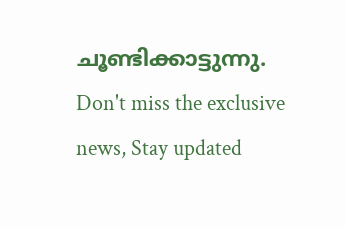ചൂണ്ടിക്കാട്ടുന്നു.
Don't miss the exclusive news, Stay updated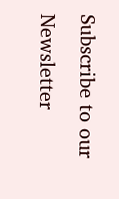Subscribe to our Newsletter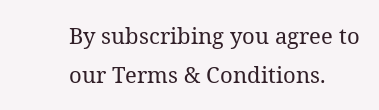By subscribing you agree to our Terms & Conditions.